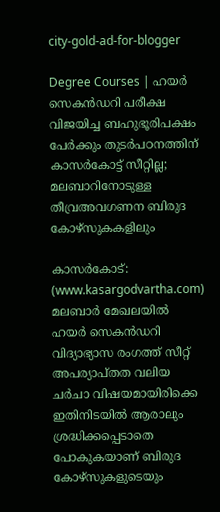city-gold-ad-for-blogger

Degree Courses | ഹയർ സെകൻഡറി പരീക്ഷ വിജയിച്ച ബഹുഭൂരിപക്ഷം പേർക്കും തുടർപഠനത്തിന് കാസർകോട്ട് സീറ്റില്ല; മലബാറിനോടുള്ള തീവ്രഅവഗണന ബിരുദ കോഴ്‌സുകകളിലും

കാസർകോട്: (www.kasargodvartha.com) മലബാര്‍ മേഖലയില്‍ ഹയര്‍ സെകൻഡറി വിദ്യാഭ്യാസ രംഗത്ത് സീറ്റ് അപര്യാപ്തത വലിയ ചർചാ വിഷയമായിരിക്കെ ഇതിനിടയിൽ ആരാലും ശ്രദ്ധിക്കപ്പെടാതെ പോകുകയാണ് ബിരുദ കോഴ്‌സുകളുടെയും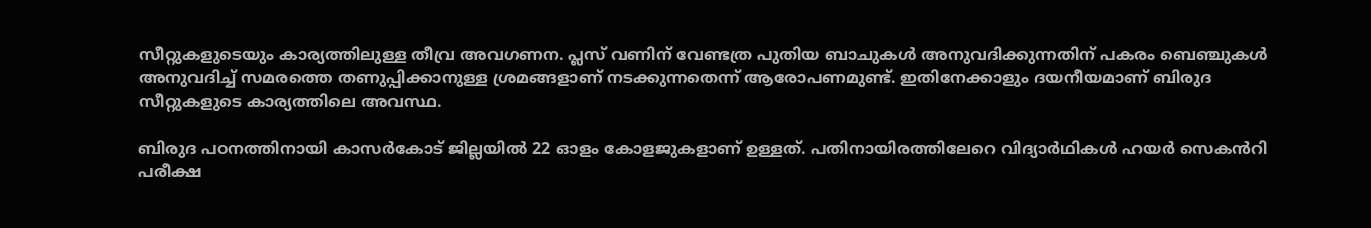സീറ്റുകളുടെയും കാര്യത്തിലുള്ള തീവ്ര അവഗണന. പ്ലസ് വണിന് വേണ്ടത്ര പുതിയ ബാചുകൾ അനുവദിക്കുന്നതിന് പകരം ബെഞ്ചുകൾ അനുവദിച്ച് സമരത്തെ തണുപ്പിക്കാനുള്ള ശ്രമങ്ങളാണ് നടക്കുന്നതെന്ന് ആരോപണമുണ്ട്. ഇതിനേക്കാളും ദയനീയമാണ് ബിരുദ സീറ്റുകളുടെ കാര്യത്തിലെ അവസ്ഥ.

ബിരുദ പഠനത്തിനായി കാസർകോട് ജില്ലയില്‍ 22 ഓളം കോളജുകളാണ് ഉള്ളത്. പതിനായിരത്തിലേറെ വിദ്യാർഥികൾ ഹയർ സെകൻറി പരീക്ഷ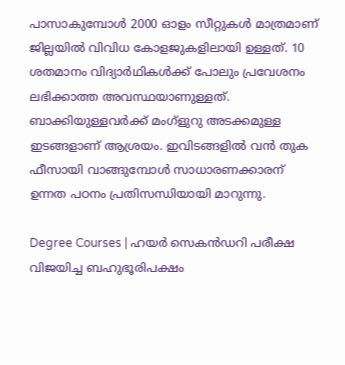പാസാകുമ്പോൾ 2000 ഓളം സീറ്റുകൾ മാത്രമാണ് ജില്ലയിൽ വിവിധ കോളജുകളിലായി ഉള്ളത്. 10 ശതമാനം വിദ്യാർഥികൾക്ക് പോലും പ്രവേശനം ലഭിക്കാത്ത അവസ്ഥയാണുള്ളത്. ബാക്കിയുള്ളവർക്ക് മംഗ്ളുറു അടക്കമുള്ള ഇടങ്ങളാണ് ആശ്രയം. ഇവിടങ്ങളിൽ വൻ തുക ഫീസായി വാങ്ങുമ്പോൾ സാധാരണക്കാരന് ഉന്നത പഠനം പ്രതിസന്ധിയായി മാറുന്നു.

Degree Courses | ഹയർ സെകൻഡറി പരീക്ഷ വിജയിച്ച ബഹുഭൂരിപക്ഷം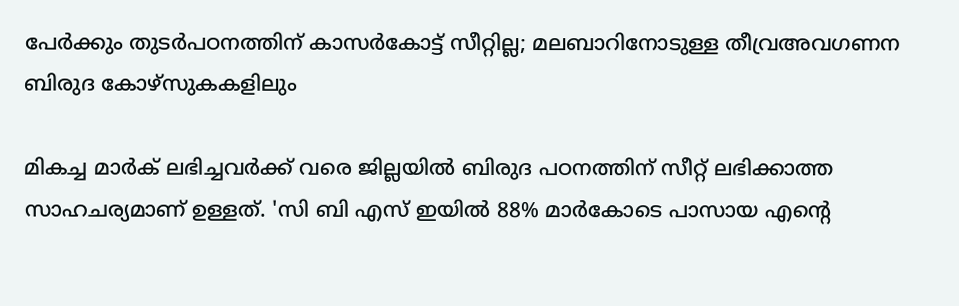പേർക്കും തുടർപഠനത്തിന് കാസർകോട്ട് സീറ്റില്ല; മലബാറിനോടുള്ള തീവ്രഅവഗണന ബിരുദ കോഴ്‌സുകകളിലും

മികച്ച മാർക് ലഭിച്ചവർക്ക് വരെ ജില്ലയിൽ ബിരുദ പഠനത്തിന് സീറ്റ് ലഭിക്കാത്ത സാഹചര്യമാണ് ഉള്ളത്. 'സി ബി എസ് ഇയിൽ 88% മാർകോടെ പാസായ എന്റെ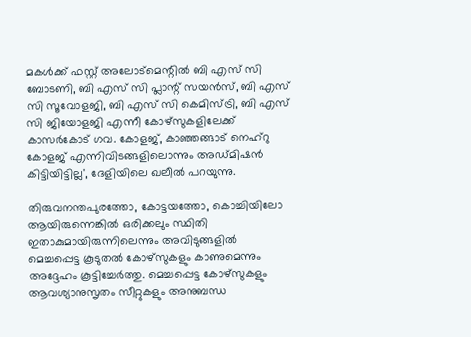മകൾക്ക് ഫസ്റ്റ് അലോട്മെന്റിൽ ബി എസ് സി ബോടണി, ബി എസ് സി പ്ലാന്റ് സയൻസ്, ബി എസ് സി സൂവോളജി, ബി എസ് സി കെമിസ്ട്രി, ബി എസ് സി ജിയോളജി എന്നീ കോഴ്‌സുകളിലേക്ക് കാസർകോട് ഗവ. കോളജ്, കാഞ്ഞങ്ങാട് നെഹ്‌റു കോളജ് എന്നിവിടങ്ങളിലൊന്നും അഡ്മിഷൻ കിട്ടിയിട്ടില്ല', ദേളിയിലെ ഖലീൽ പറയുന്നു.

തിരുവനന്തപുരത്തോ, കോട്ടയത്തോ, കൊച്ചിയിലോ ആയിരുന്നെങ്കിൽ ഒരിക്കലും സ്ഥിതി ഇതാകുമായിരുന്നിലെന്നും അവിടുങ്ങളിൽ മെച്ചപ്പെട്ട കൂടുതൽ കോഴ്‌സുകളും കാണുമെന്നും അദ്ദേഹം കൂട്ടിച്ചേർത്തു. മെച്ചപ്പെട്ട കോഴ്‌സുകളും ആവശ്യാനുസൃതം സീറ്റുകളും അനുബന്ധ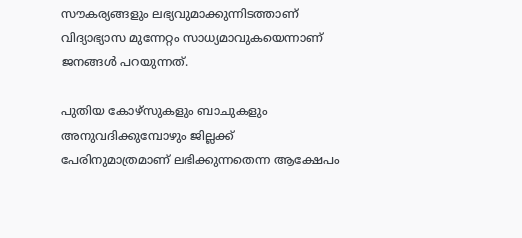സൗകര്യങ്ങളും ലഭ്യവുമാക്കുന്നിടത്താണ് വിദ്യാഭ്യാസ മുന്നേറ്റം സാധ്യമാവുകയെന്നാണ് ജനങ്ങൾ പറയുന്നത്.

പുതിയ കോഴ്സുകളും ബാചുകളും അനുവദിക്കുമ്പോഴും ജില്ലക്ക് പേരിനുമാത്രമാണ് ലഭിക്കുന്നതെന്ന ആക്ഷേപം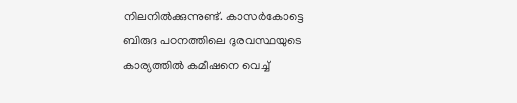നിലനിൽക്കുന്നുണ്ട്. കാസർകോട്ടെ ബിരുദ പഠനത്തിലെ ദുരവസ്ഥയുടെ കാര്യത്തിൽ കമീഷനെ വെച്ച്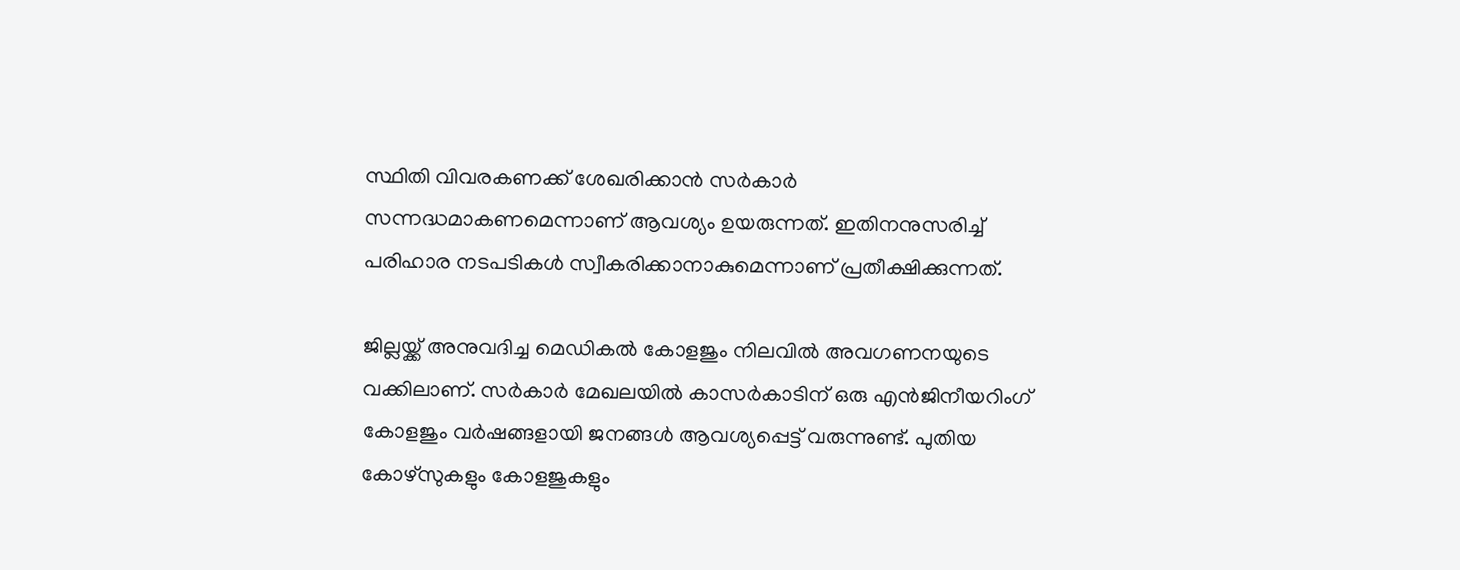സ്ഥിതി വിവരകണക്ക് ശേഖരിക്കാൻ സർകാർ സന്നദ്ധമാകണമെന്നാണ് ആവശ്യം ഉയരുന്നത്. ഇതിനനുസരിച്ച് പരിഹാര നടപടികൾ സ്വീകരിക്കാനാകുമെന്നാണ് പ്രതീക്ഷിക്കുന്നത്.

ജില്ലയ്ക്ക് അനുവദിച്ച മെഡികല്‍ കോളജും നിലവില്‍ അവഗണനയുടെ വക്കിലാണ്. സര്‍കാര്‍ മേഖലയില്‍ കാസര്‍കാടിന് ഒരു എൻജിനീയറിംഗ് കോളജും വര്‍ഷങ്ങളായി ജനങ്ങൾ ആവശ്യപ്പെട്ട് വരുന്നുണ്ട്. പുതിയ കോഴ്‌സുകളും കോളജുകളും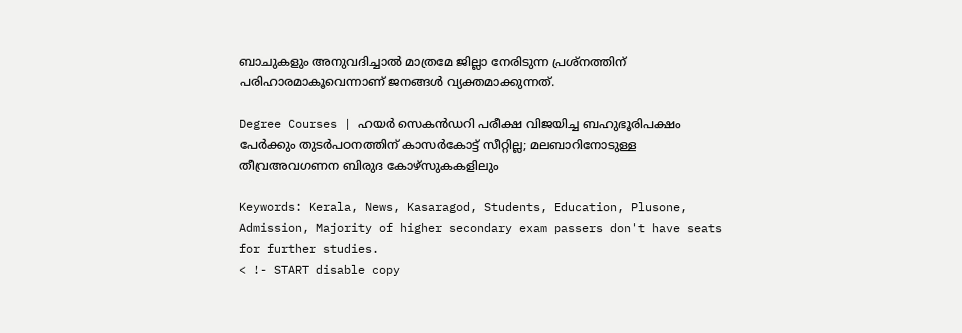ബാചുകളും അനുവദിച്ചാൽ മാത്രമേ ജില്ലാ നേരിടുന്ന പ്രശ്‌നത്തിന് പരിഹാരമാകൂവെന്നാണ് ജനങ്ങൾ വ്യക്തമാക്കുന്നത്.

Degree Courses | ഹയർ സെകൻഡറി പരീക്ഷ വിജയിച്ച ബഹുഭൂരിപക്ഷം പേർക്കും തുടർപഠനത്തിന് കാസർകോട്ട് സീറ്റില്ല; മലബാറിനോടുള്ള തീവ്രഅവഗണന ബിരുദ കോഴ്‌സുകകളിലും

Keywords: Kerala, News, Kasaragod, Students, Education, Plusone, Admission, Majority of higher secondary exam passers don't have seats for further studies.
< !- START disable copy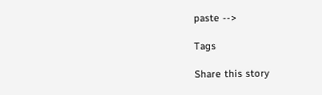paste -->

Tags

Share this story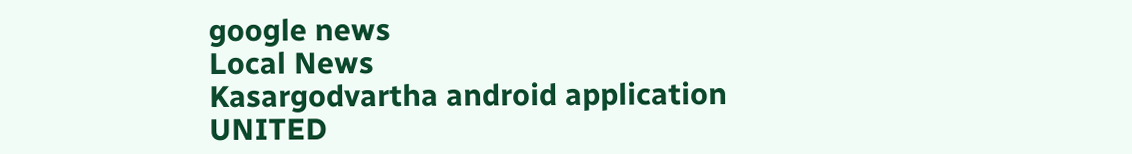google news
Local News
Kasargodvartha android application
UNITED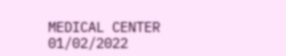MEDICAL CENTER 01/02/2022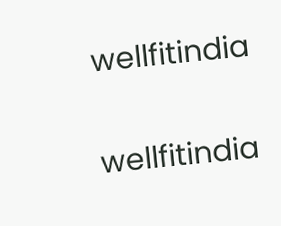wellfitindia

wellfitindia